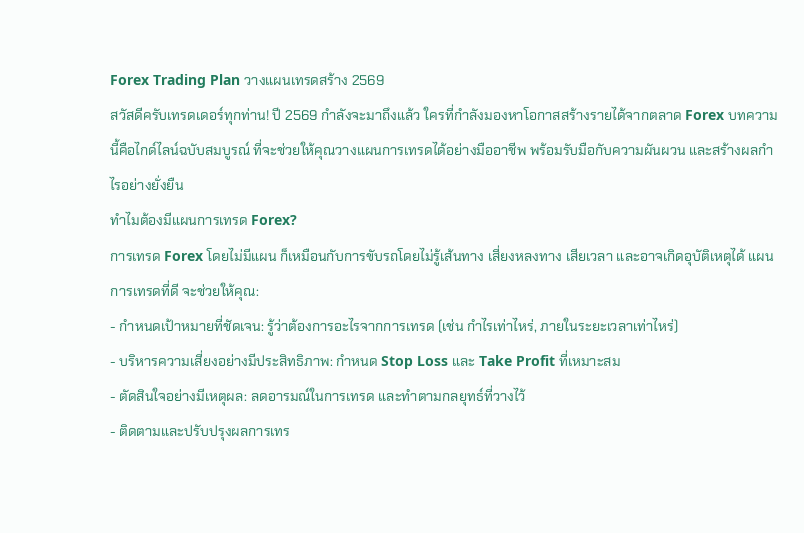Forex Trading Plan วางแผนเทรดสร้าง 2569
สวัสดีครับเทรดเดอร์ทุกท่าน! ปี 2569 กำลังจะมาถึงแล้ว ใครที่กำลังมองหาโอกาสสร้างรายได้จากตลาด Forex บทความนี้คือไกด์ไลน์ฉบับสมบูรณ์ ที่จะช่วยให้คุณวางแผนการเทรดได้อย่างมืออาชีพ พร้อมรับมือกับความผันผวน และสร้างผลกำไรอย่างยั่งยืน
ทำไมต้องมีแผนการเทรด Forex?
การเทรด Forex โดยไม่มีแผน ก็เหมือนกับการขับรถโดยไม่รู้เส้นทาง เสี่ยงหลงทาง เสียเวลา และอาจเกิดอุบัติเหตุได้ แผนการเทรดที่ดี จะช่วยให้คุณ:
- กำหนดเป้าหมายที่ชัดเจน: รู้ว่าต้องการอะไรจากการเทรด (เช่น กำไรเท่าไหร่, ภายในระยะเวลาเท่าไหร่)
- บริหารความเสี่ยงอย่างมีประสิทธิภาพ: กำหนด Stop Loss และ Take Profit ที่เหมาะสม
- ตัดสินใจอย่างมีเหตุผล: ลดอารมณ์ในการเทรด และทำตามกลยุทธ์ที่วางไว้
- ติดตามและปรับปรุงผลการเทร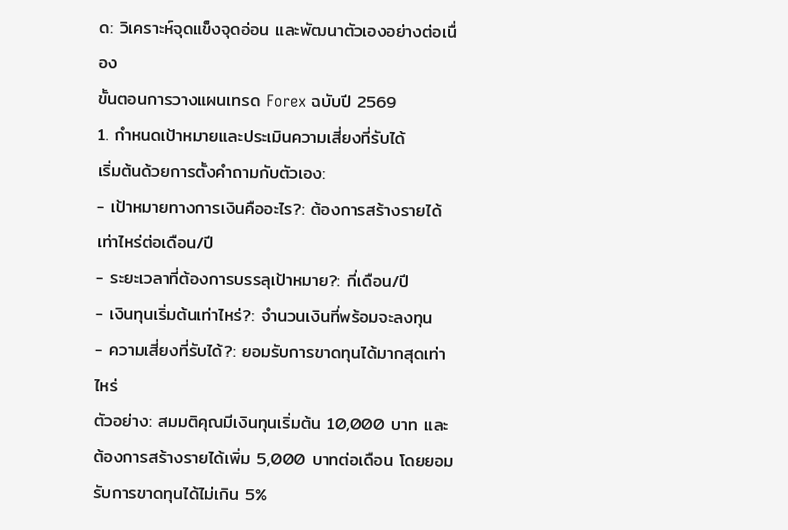ด: วิเคราะห์จุดแข็งจุดอ่อน และพัฒนาตัวเองอย่างต่อเนื่อง
ขั้นตอนการวางแผนเทรด Forex ฉบับปี 2569
1. กำหนดเป้าหมายและประเมินความเสี่ยงที่รับได้
เริ่มต้นด้วยการตั้งคำถามกับตัวเอง:
- เป้าหมายทางการเงินคืออะไร?: ต้องการสร้างรายได้เท่าไหร่ต่อเดือน/ปี
- ระยะเวลาที่ต้องการบรรลุเป้าหมาย?: กี่เดือน/ปี
- เงินทุนเริ่มต้นเท่าไหร่?: จำนวนเงินที่พร้อมจะลงทุน
- ความเสี่ยงที่รับได้?: ยอมรับการขาดทุนได้มากสุดเท่าไหร่
ตัวอย่าง: สมมติคุณมีเงินทุนเริ่มต้น 10,000 บาท และต้องการสร้างรายได้เพิ่ม 5,000 บาทต่อเดือน โดยยอมรับการขาดทุนได้ไม่เกิน 5%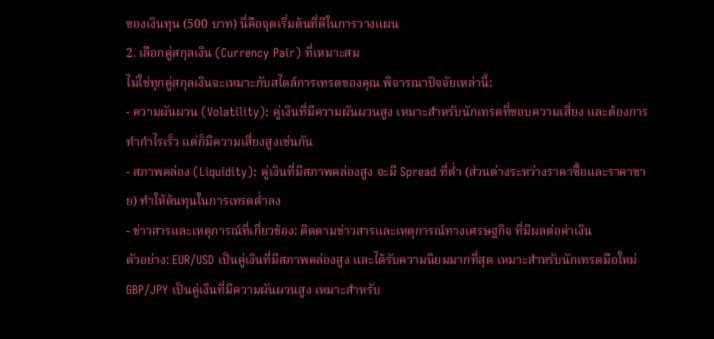ของเงินทุน (500 บาท) นี่คือจุดเริ่มต้นที่ดีในการวางแผน
2. เลือกคู่สกุลเงิน (Currency Pair) ที่เหมาะสม
ไม่ใช่ทุกคู่สกุลเงินจะเหมาะกับสไตล์การเทรดของคุณ พิจารณาปัจจัยเหล่านี้:
- ความผันผวน (Volatility): คู่เงินที่มีความผันผวนสูง เหมาะสำหรับนักเทรดที่ชอบความเสี่ยง และต้องการทำกำไรเร็ว แต่ก็มีความเสี่ยงสูงเช่นกัน
- สภาพคล่อง (Liquidity): คู่เงินที่มีสภาพคล่องสูง จะมี Spread ที่ต่ำ (ส่วนต่างระหว่างราคาซื้อและราคาขาย) ทำให้ต้นทุนในการเทรดต่ำลง
- ข่าวสารและเหตุการณ์ที่เกี่ยวข้อง: ติดตามข่าวสารและเหตุการณ์ทางเศรษฐกิจ ที่มีผลต่อค่าเงิน
ตัวอย่าง: EUR/USD เป็นคู่เงินที่มีสภาพคล่องสูง และได้รับความนิยมมากที่สุด เหมาะสำหรับนักเทรดมือใหม่ GBP/JPY เป็นคู่เงินที่มีความผันผวนสูง เหมาะสำหรับ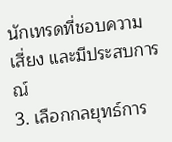นักเทรดที่ชอบความเสี่ยง และมีประสบการณ์
3. เลือกกลยุทธ์การ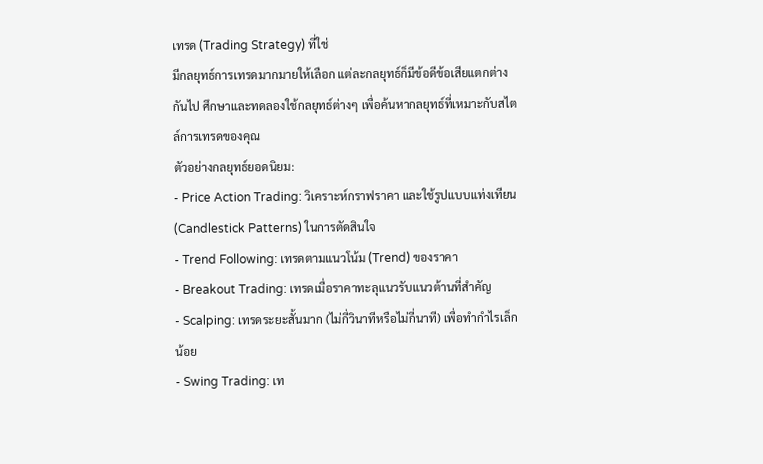เทรด (Trading Strategy) ที่ใช่
มีกลยุทธ์การเทรดมากมายให้เลือก แต่ละกลยุทธ์ก็มีข้อดีข้อเสียแตกต่างกันไป ศึกษาและทดลองใช้กลยุทธ์ต่างๆ เพื่อค้นหากลยุทธ์ที่เหมาะกับสไตล์การเทรดของคุณ
ตัวอย่างกลยุทธ์ยอดนิยม:
- Price Action Trading: วิเคราะห์กราฟราคา และใช้รูปแบบแท่งเทียน (Candlestick Patterns) ในการตัดสินใจ
- Trend Following: เทรดตามแนวโน้ม (Trend) ของราคา
- Breakout Trading: เทรดเมื่อราคาทะลุแนวรับแนวต้านที่สำคัญ
- Scalping: เทรดระยะสั้นมาก (ไม่กี่วินาทีหรือไม่กี่นาที) เพื่อทำกำไรเล็กน้อย
- Swing Trading: เท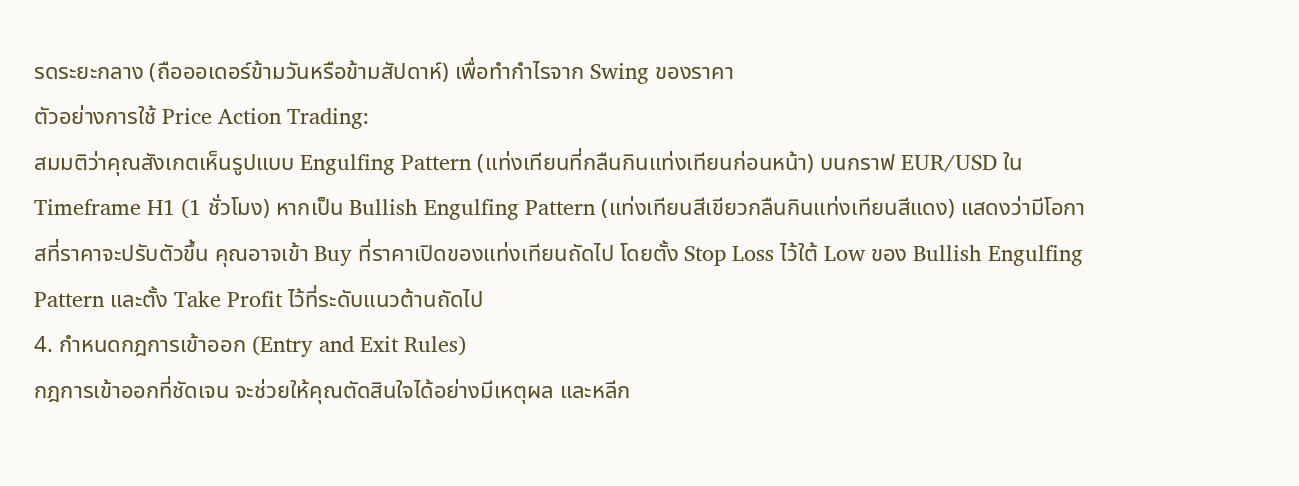รดระยะกลาง (ถือออเดอร์ข้ามวันหรือข้ามสัปดาห์) เพื่อทำกำไรจาก Swing ของราคา
ตัวอย่างการใช้ Price Action Trading:
สมมติว่าคุณสังเกตเห็นรูปแบบ Engulfing Pattern (แท่งเทียนที่กลืนกินแท่งเทียนก่อนหน้า) บนกราฟ EUR/USD ใน Timeframe H1 (1 ชั่วโมง) หากเป็น Bullish Engulfing Pattern (แท่งเทียนสีเขียวกลืนกินแท่งเทียนสีแดง) แสดงว่ามีโอกาสที่ราคาจะปรับตัวขึ้น คุณอาจเข้า Buy ที่ราคาเปิดของแท่งเทียนถัดไป โดยตั้ง Stop Loss ไว้ใต้ Low ของ Bullish Engulfing Pattern และตั้ง Take Profit ไว้ที่ระดับแนวต้านถัดไป
4. กำหนดกฎการเข้าออก (Entry and Exit Rules)
กฎการเข้าออกที่ชัดเจน จะช่วยให้คุณตัดสินใจได้อย่างมีเหตุผล และหลีก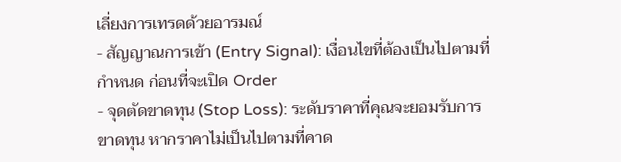เลี่ยงการเทรดด้วยอารมณ์
- สัญญาณการเข้า (Entry Signal): เงื่อนไขที่ต้องเป็นไปตามที่กำหนด ก่อนที่จะเปิด Order
- จุดตัดขาดทุน (Stop Loss): ระดับราคาที่คุณจะยอมรับการขาดทุน หากราคาไม่เป็นไปตามที่คาด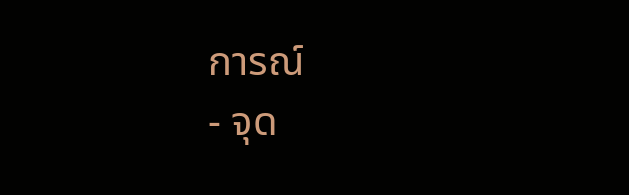การณ์
- จุด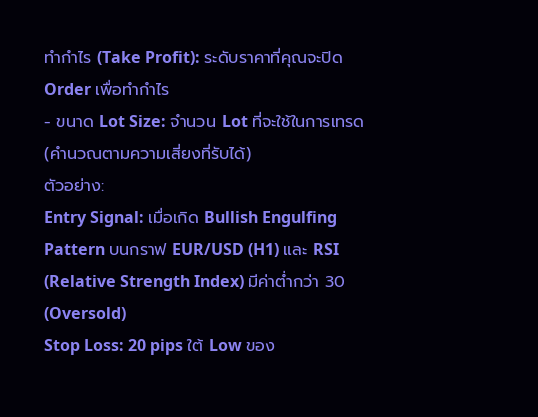ทำกำไร (Take Profit): ระดับราคาที่คุณจะปิด Order เพื่อทำกำไร
- ขนาด Lot Size: จำนวน Lot ที่จะใช้ในการเทรด (คำนวณตามความเสี่ยงที่รับได้)
ตัวอย่าง:
Entry Signal: เมื่อเกิด Bullish Engulfing Pattern บนกราฟ EUR/USD (H1) และ RSI (Relative Strength Index) มีค่าต่ำกว่า 30 (Oversold)
Stop Loss: 20 pips ใต้ Low ของ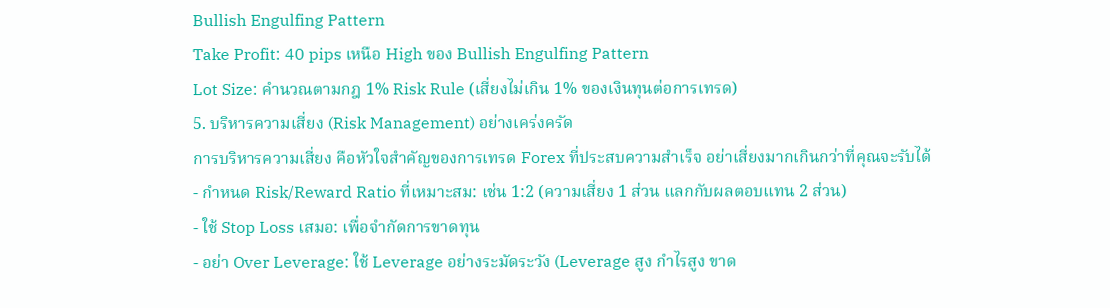Bullish Engulfing Pattern
Take Profit: 40 pips เหนือ High ของ Bullish Engulfing Pattern
Lot Size: คำนวณตามกฎ 1% Risk Rule (เสี่ยงไม่เกิน 1% ของเงินทุนต่อการเทรด)
5. บริหารความเสี่ยง (Risk Management) อย่างเคร่งครัด
การบริหารความเสี่ยง คือหัวใจสำคัญของการเทรด Forex ที่ประสบความสำเร็จ อย่าเสี่ยงมากเกินกว่าที่คุณจะรับได้
- กำหนด Risk/Reward Ratio ที่เหมาะสม: เช่น 1:2 (ความเสี่ยง 1 ส่วน แลกกับผลตอบแทน 2 ส่วน)
- ใช้ Stop Loss เสมอ: เพื่อจำกัดการขาดทุน
- อย่า Over Leverage: ใช้ Leverage อย่างระมัดระวัง (Leverage สูง กำไรสูง ขาด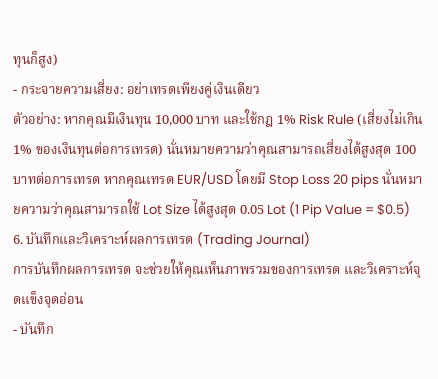ทุนก็สูง)
- กระจายความเสี่ยง: อย่าเทรดเพียงคู่เงินเดียว
ตัวอย่าง: หากคุณมีเงินทุน 10,000 บาท และใช้กฎ 1% Risk Rule (เสี่ยงไม่เกิน 1% ของเงินทุนต่อการเทรด) นั่นหมายความว่าคุณสามารถเสี่ยงได้สูงสุด 100 บาทต่อการเทรด หากคุณเทรด EUR/USD โดยมี Stop Loss 20 pips นั่นหมายความว่าคุณสามารถใช้ Lot Size ได้สูงสุด 0.05 Lot (1 Pip Value = $0.5)
6. บันทึกและวิเคราะห์ผลการเทรด (Trading Journal)
การบันทึกผลการเทรด จะช่วยให้คุณเห็นภาพรวมของการเทรด และวิเคราะห์จุดแข็งจุดอ่อน
- บันทึก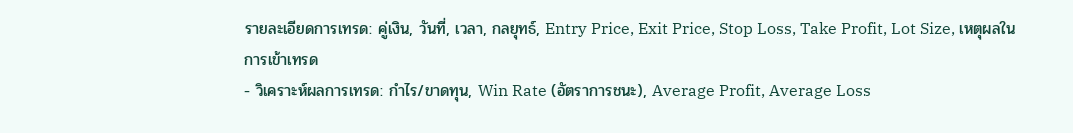รายละเอียดการเทรด: คู่เงิน, วันที่, เวลา, กลยุทธ์, Entry Price, Exit Price, Stop Loss, Take Profit, Lot Size, เหตุผลในการเข้าเทรด
- วิเคราะห์ผลการเทรด: กำไร/ขาดทุน, Win Rate (อัตราการชนะ), Average Profit, Average Loss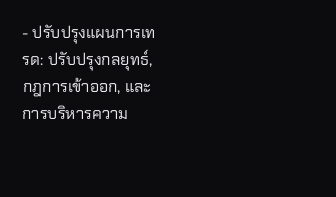- ปรับปรุงแผนการเทรด: ปรับปรุงกลยุทธ์, กฎการเข้าออก, และการบริหารความ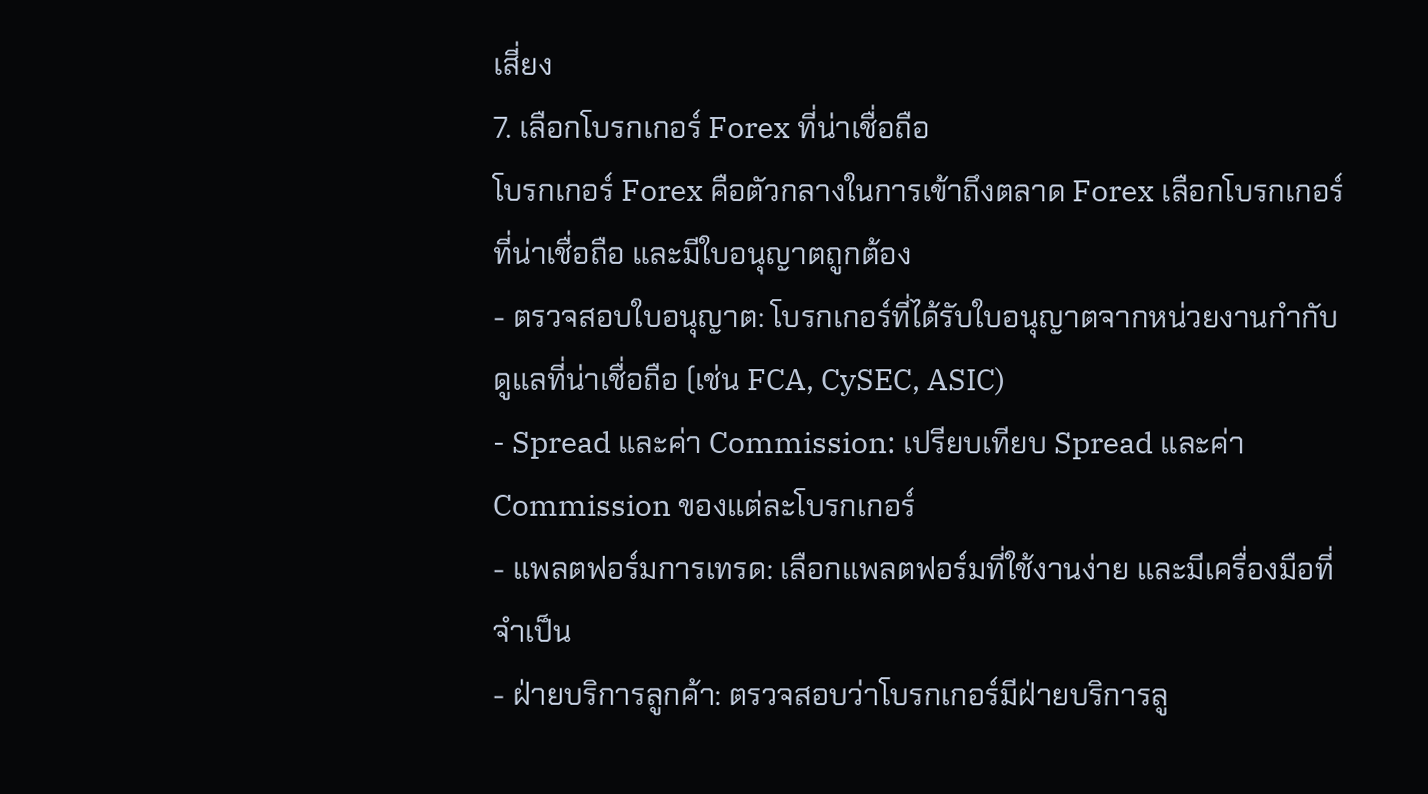เสี่ยง
7. เลือกโบรกเกอร์ Forex ที่น่าเชื่อถือ
โบรกเกอร์ Forex คือตัวกลางในการเข้าถึงตลาด Forex เลือกโบรกเกอร์ที่น่าเชื่อถือ และมีใบอนุญาตถูกต้อง
- ตรวจสอบใบอนุญาต: โบรกเกอร์ที่ได้รับใบอนุญาตจากหน่วยงานกำกับดูแลที่น่าเชื่อถือ (เช่น FCA, CySEC, ASIC)
- Spread และค่า Commission: เปรียบเทียบ Spread และค่า Commission ของแต่ละโบรกเกอร์
- แพลตฟอร์มการเทรด: เลือกแพลตฟอร์มที่ใช้งานง่าย และมีเครื่องมือที่จำเป็น
- ฝ่ายบริการลูกค้า: ตรวจสอบว่าโบรกเกอร์มีฝ่ายบริการลู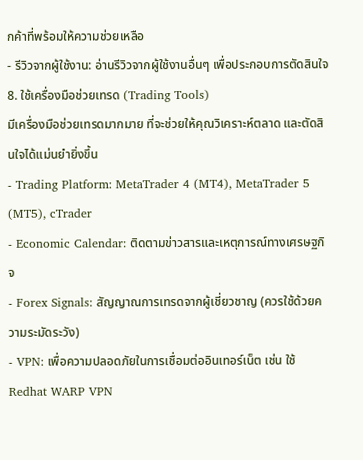กค้าที่พร้อมให้ความช่วยเหลือ
- รีวิวจากผู้ใช้งาน: อ่านรีวิวจากผู้ใช้งานอื่นๆ เพื่อประกอบการตัดสินใจ
8. ใช้เครื่องมือช่วยเทรด (Trading Tools)
มีเครื่องมือช่วยเทรดมากมาย ที่จะช่วยให้คุณวิเคราะห์ตลาด และตัดสินใจได้แม่นยำยิ่งขึ้น
- Trading Platform: MetaTrader 4 (MT4), MetaTrader 5 (MT5), cTrader
- Economic Calendar: ติดตามข่าวสารและเหตุการณ์ทางเศรษฐกิจ
- Forex Signals: สัญญาณการเทรดจากผู้เชี่ยวชาญ (ควรใช้ด้วยความระมัดระวัง)
- VPN: เพื่อความปลอดภัยในการเชื่อมต่ออินเทอร์เน็ต เช่น ใช้ Redhat WARP VPN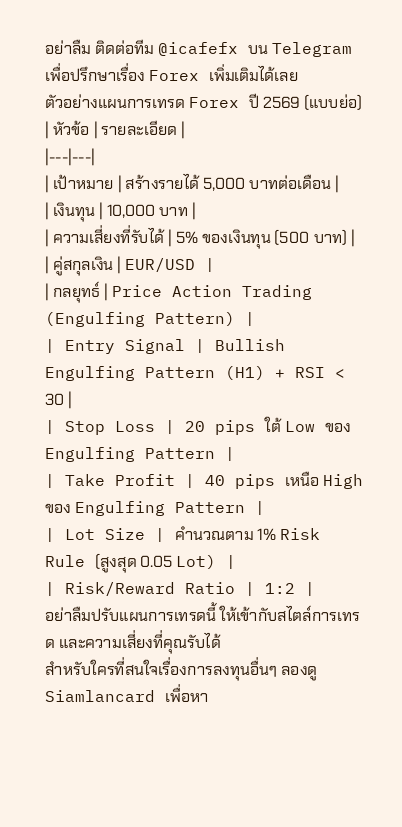อย่าลืม ติดต่อทีม @icafefx บน Telegram เพื่อปรึกษาเรื่อง Forex เพิ่มเติมได้เลย
ตัวอย่างแผนการเทรด Forex ปี 2569 (แบบย่อ)
| หัวข้อ | รายละเอียด |
|---|---|
| เป้าหมาย | สร้างรายได้ 5,000 บาทต่อเดือน |
| เงินทุน | 10,000 บาท |
| ความเสี่ยงที่รับได้ | 5% ของเงินทุน (500 บาท) |
| คู่สกุลเงิน | EUR/USD |
| กลยุทธ์ | Price Action Trading (Engulfing Pattern) |
| Entry Signal | Bullish Engulfing Pattern (H1) + RSI < 30 |
| Stop Loss | 20 pips ใต้ Low ของ Engulfing Pattern |
| Take Profit | 40 pips เหนือ High ของ Engulfing Pattern |
| Lot Size | คำนวณตาม 1% Risk Rule (สูงสุด 0.05 Lot) |
| Risk/Reward Ratio | 1:2 |
อย่าลืมปรับแผนการเทรดนี้ ให้เข้ากับสไตล์การเทรด และความเสี่ยงที่คุณรับได้
สำหรับใครที่สนใจเรื่องการลงทุนอื่นๆ ลองดู Siamlancard เพื่อหา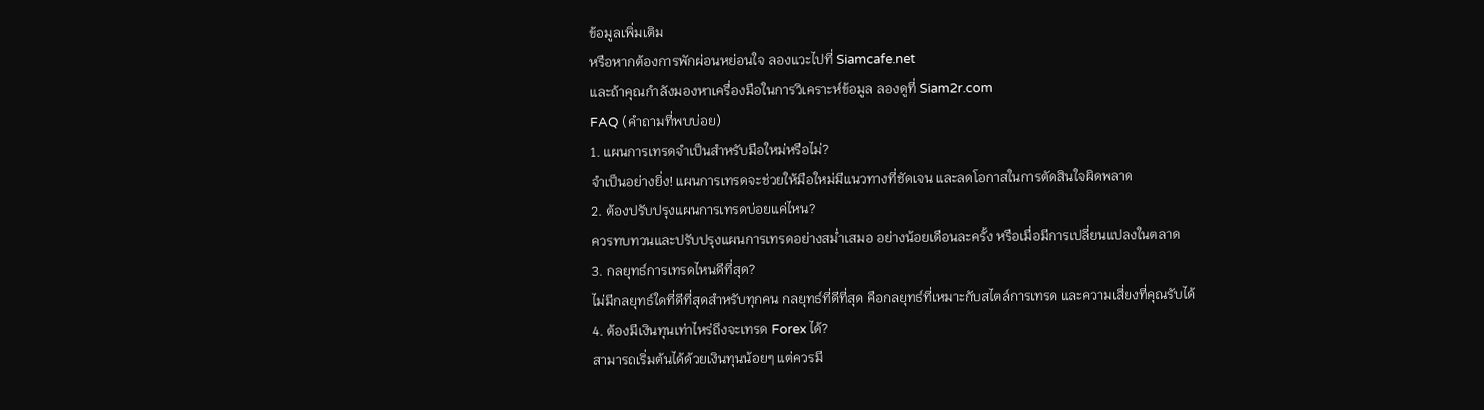ข้อมูลเพิ่มเติม
หรือหากต้องการพักผ่อนหย่อนใจ ลองแวะไปที่ Siamcafe.net
และถ้าคุณกำลังมองหาเครื่องมือในการวิเคราะห์ข้อมูล ลองดูที่ Siam2r.com
FAQ (คำถามที่พบบ่อย)
1. แผนการเทรดจำเป็นสำหรับมือใหม่หรือไม่?
จำเป็นอย่างยิ่ง! แผนการเทรดจะช่วยให้มือใหม่มีแนวทางที่ชัดเจน และลดโอกาสในการตัดสินใจผิดพลาด
2. ต้องปรับปรุงแผนการเทรดบ่อยแค่ไหน?
ควรทบทวนและปรับปรุงแผนการเทรดอย่างสม่ำเสมอ อย่างน้อยเดือนละครั้ง หรือเมื่อมีการเปลี่ยนแปลงในตลาด
3. กลยุทธ์การเทรดไหนดีที่สุด?
ไม่มีกลยุทธ์ใดที่ดีที่สุดสำหรับทุกคน กลยุทธ์ที่ดีที่สุด คือกลยุทธ์ที่เหมาะกับสไตล์การเทรด และความเสี่ยงที่คุณรับได้
4. ต้องมีเงินทุนเท่าไหร่ถึงจะเทรด Forex ได้?
สามารถเริ่มต้นได้ด้วยเงินทุนน้อยๆ แต่ควรมี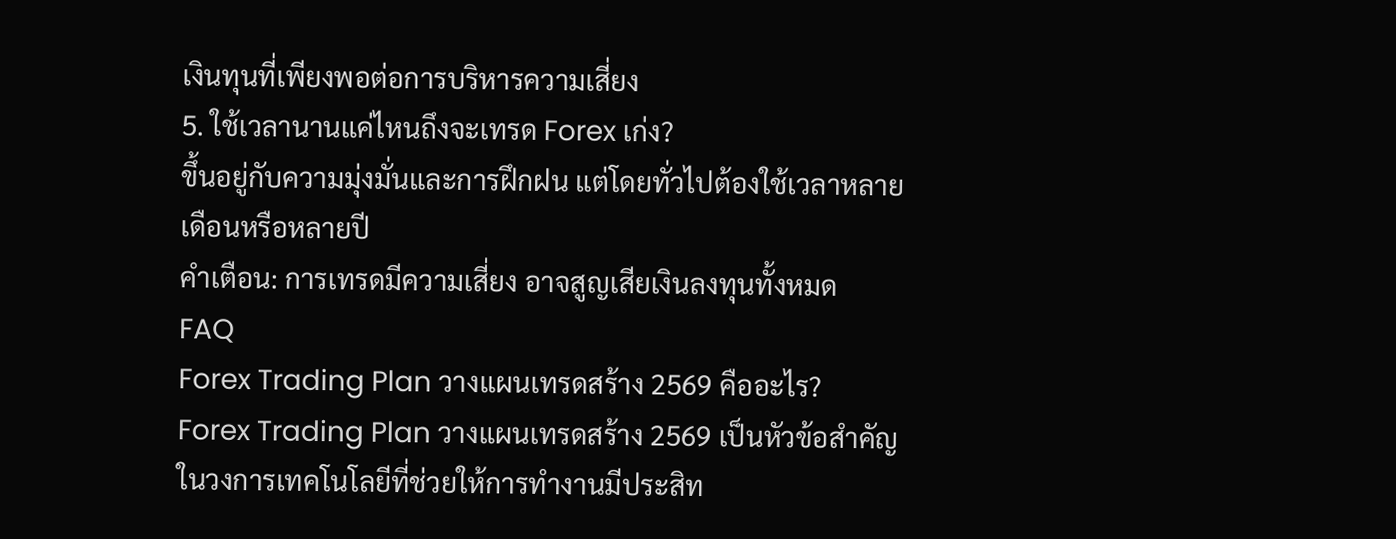เงินทุนที่เพียงพอต่อการบริหารความเสี่ยง
5. ใช้เวลานานแค่ไหนถึงจะเทรด Forex เก่ง?
ขึ้นอยู่กับความมุ่งมั่นและการฝึกฝน แต่โดยทั่วไปต้องใช้เวลาหลายเดือนหรือหลายปี
คำเตือน: การเทรดมีความเสี่ยง อาจสูญเสียเงินลงทุนทั้งหมด
FAQ
Forex Trading Plan วางแผนเทรดสร้าง 2569 คืออะไร?
Forex Trading Plan วางแผนเทรดสร้าง 2569 เป็นหัวข้อสำคัญในวงการเทคโนโลยีที่ช่วยให้การทำงานมีประสิท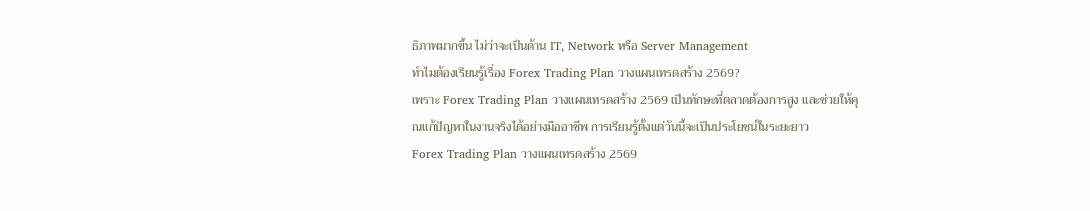ธิภาพมากขึ้น ไม่ว่าจะเป็นด้าน IT, Network หรือ Server Management
ทำไมต้องเรียนรู้เรื่อง Forex Trading Plan วางแผนเทรดสร้าง 2569?
เพราะ Forex Trading Plan วางแผนเทรดสร้าง 2569 เป็นทักษะที่ตลาดต้องการสูง และช่วยให้คุณแก้ปัญหาในงานจริงได้อย่างมืออาชีพ การเรียนรู้ตั้งแต่วันนี้จะเป็นประโยชน์ในระยะยาว
Forex Trading Plan วางแผนเทรดสร้าง 2569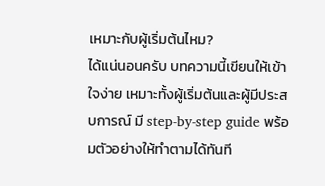เหมาะกับผู้เริ่มต้นไหม?
ได้แน่นอนครับ บทความนี้เขียนให้เข้าใจง่าย เหมาะทั้งผู้เริ่มต้นและผู้มีประสบการณ์ มี step-by-step guide พร้อมตัวอย่างให้ทำตามได้ทันที